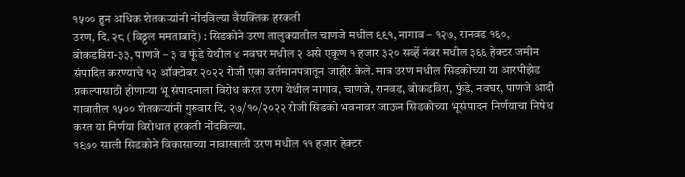१५०० हुन अधिक शेतकऱ्यांनी नोंदविल्या वैयक्तिक हरकती
उरण, दि. २८ (विठ्ठल ममताबादे) : सिडकोने उरण तालुक्यातील चाणजे मधील ९९१, नागाव – १२७, रानवड १६०, बोकडविरा-३३, पाणजे – ३ व फूंडे येथील ४ नवघर मधील २ असे एकूण १ हजार ३२० सर्व्हे नंबर मधील ३६६ हेक्टर जमीन संपादित करण्याचे १२ ऑक्टोबर २०२२ रोजी एका वर्तमानपत्रातून जाहीर केले. मात्र उरण मधील सिडकोच्या या आरपीझेड प्रकल्पासाठी होणाऱ्या भू संपादनाला विरोध करत उरण येथील नागाव, चाणजे, रानवड, बोकडविरा, फुंडे, नवघर, पाणजे आदी गावातील १५०० शेतकऱ्यांनी गुरुवार दि. २७/१०/२०२२ रोजी सिडको भवनावर जाऊन सिडकोच्या भूसंपादन निर्णयाचा निषेध करत या निर्णया विरोधात हरकती नोंदविल्या.
१९७० साली सिडकोने विकासाच्या नावाखाली उरण मधील ११ हजार हेक्टर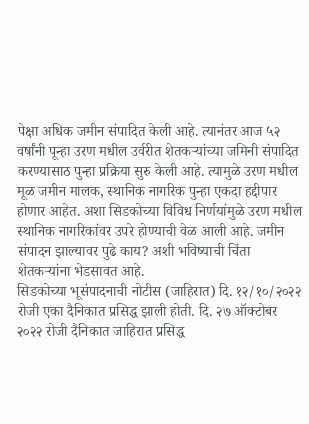पेक्षा अधिक जमीन संपादित केली आहे. त्यानंतर आज ५२ वर्षांनी पून्हा उरण मधील उर्वरीत शेतकऱ्यांच्या जमिनी संपादित करण्यासाठ पुन्हा प्रक्रिया सुरु केली आहे. त्यामुळे उरण मधील मूळ जमीन मालक, स्थानिक नागरिक पुन्हा एकदा हद्दीपार होणार आहेत. अशा सिडकोच्या विविध निर्णयांमुळे उरण मधील स्थानिक नागरिकांवर उपरे होण्याची वेळ आली आहे. जमीन संपादन झाल्यावर पुढे काय? अशी भविष्याची चिंता शेतकऱ्यांना भेडसावत आहे.
सिडकोच्या भूसंपादनाची नोटीस (जाहिरात) दि. १२/१०/२०२२ रोजी एका दैनिकात प्रसिद्ध झाली होती. दि. २७ ऑक्टोबर २०२२ रोजी दैनिकात जाहिरात प्रसिद्ध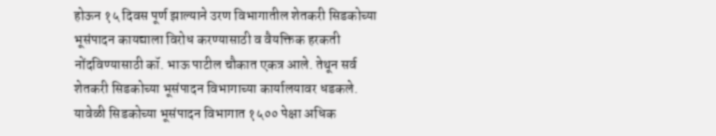होऊन १५ दिवस पूर्ण झाल्याने उरण विभागातील शेतकरी सिडकोच्या भूसंपादन कायद्याला विरोध करण्यासाठी व वैयक्तिक हरकती नोंदविण्यासाठी कॉ. भाऊ पाटील चौकात एकत्र आले. तेथून सर्व शेतकरी सिडकोच्या भूसंपादन विभागाच्या कार्यालयावर धडकले. यावेळी सिडकोच्या भूसंपादन विभागात १५०० पेक्षा अधिक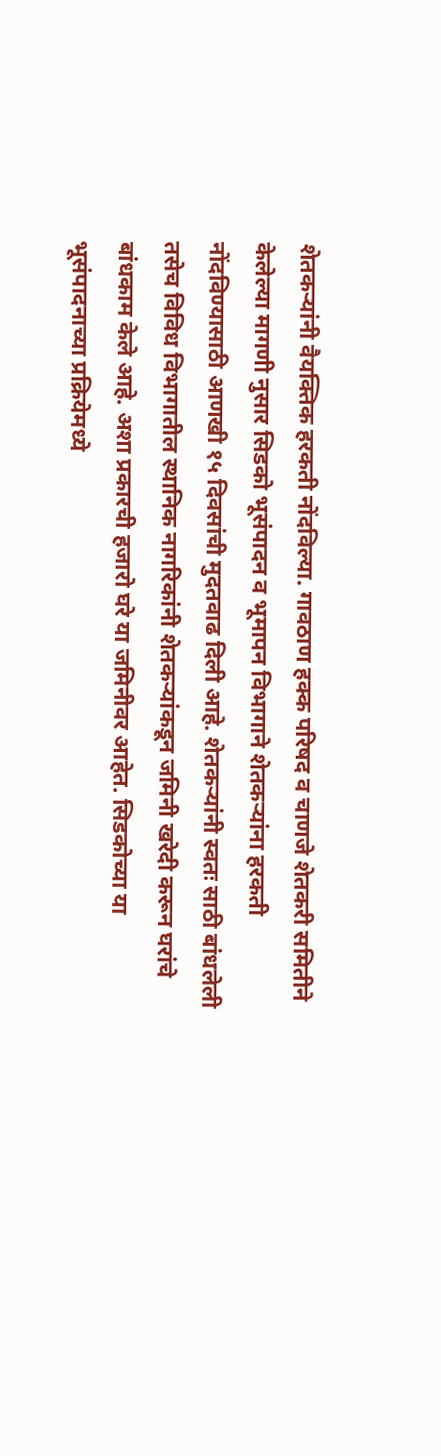शेतकऱ्यांनी वैयक्तिक हरकती नोंदविल्या. गावठाण हक्क परिषद व चाणजे शेतकरी समितीने केलेल्या मागणी नुसार सिडको भूसंपादन व भूमापन विभागाने शेतकऱ्यांना हरकती नोंदविण्यासाठी आणखी १५ दिवसांची मुदतवाढ दिली आहे. शेतकऱ्यांनी स्वतः साठी बांधलेली तसेच विविध विभागातील स्थानिक नागरिकांनी शेतकऱ्यांकडून जमिनी खरेदी करून घरांचे बांधकाम केले आहे. अशा प्रकारची हजारो घरे या जमिनीवर आहेत. सिडकोच्या या भूसंपादनाच्या प्रक्रियेमध्ये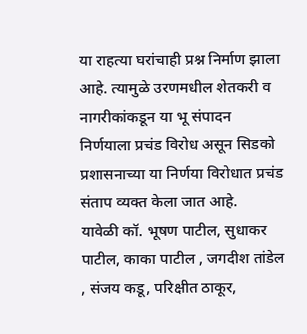या राहत्या घरांचाही प्रश्न निर्माण झाला आहे. त्यामुळे उरणमधील शेतकरी व नागरीकांकडून या भू संपादन निर्णयाला प्रचंड विरोध असून सिडको प्रशासनाच्या या निर्णया विरोधात प्रचंड संताप व्यक्त केला जात आहे.
यावेळी कॉ. भूषण पाटील, सुधाकर पाटील, काका पाटील , जगदीश तांडेल , संजय कडू, परिक्षीत ठाकूर,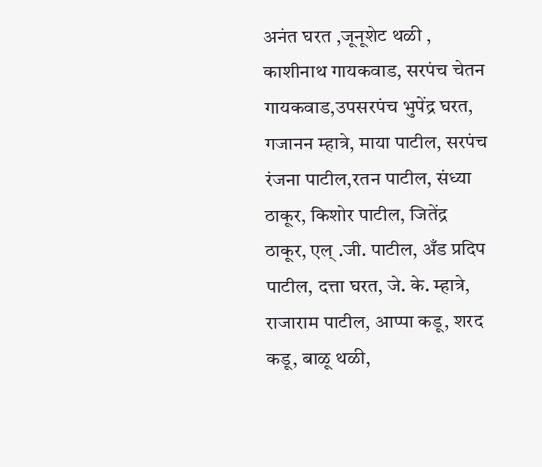अनंत घरत ,जूनूशेट थळी , काशीनाथ गायकवाड, सरपंच चेतन गायकवाड,उपसरपंच भुपेंद्र घरत, गजानन म्हात्रे, माया पाटील, सरपंच रंजना पाटील,रतन पाटील, संध्या ठाकूर, किशोर पाटील, जितेंद्र ठाकूर, एल् .जी. पाटील, अँड प्रदिप पाटील, दत्ता घरत, जे. के. म्हात्रे, राजाराम पाटील, आप्पा कडू, शरद कडू, बाळू थळी,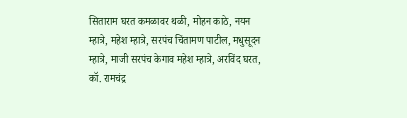सिताराम घरत कमळावर थळी, मोहन काठे, नयन म्हात्रे, महेश म्हात्रे, सरपंच चिंतामण पाटील, मधुसूदन म्हात्रे, माजी सरपंच केगाव महेश म्हात्रे, अरविंद घरत, कॉ. रामचंद्र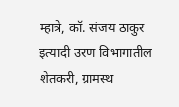म्हात्रे, कॉ. संजय ठाकुर इत्यादी उरण विभागातील शेतकरी, ग्रामस्थ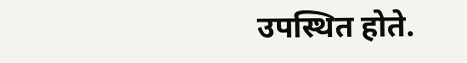उपस्थित होते.